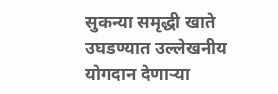सुकन्या समृद्धी खाते उघडण्यात उल्लेखनीय योगदान देणाऱ्या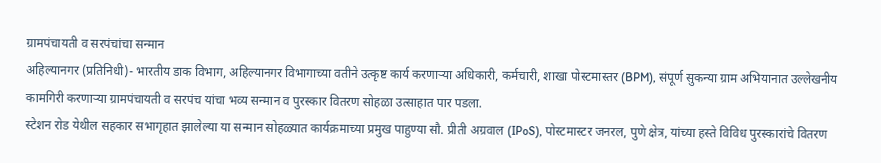ग्रामपंचायती व सरपंचांचा सन्मान
अहिल्यानगर (प्रतिनिधी)- भारतीय डाक विभाग, अहिल्यानगर विभागाच्या वतीने उत्कृष्ट कार्य करणाऱ्या अधिकारी, कर्मचारी, शाखा पोस्टमास्तर (BPM), संपूर्ण सुकन्या ग्राम अभियानात उल्लेखनीय कामगिरी करणाऱ्या ग्रामपंचायती व सरपंच यांचा भव्य सन्मान व पुरस्कार वितरण सोहळा उत्साहात पार पडला.
स्टेशन रोड येथील सहकार सभागृहात झालेल्या या सन्मान सोहळ्यात कार्यक्रमाच्या प्रमुख पाहुण्या सौ. प्रीती अग्रवाल (IPoS), पोस्टमास्टर जनरल, पुणे क्षेत्र, यांच्या हस्ते विविध पुरस्कारांचे वितरण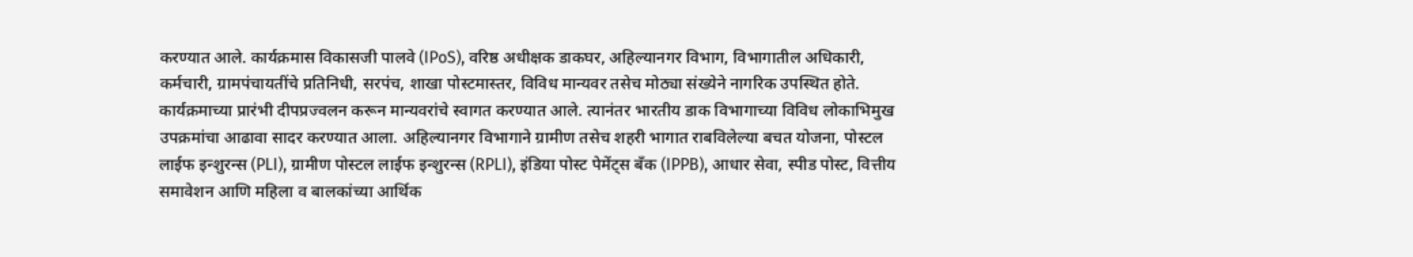करण्यात आले. कार्यक्रमास विकासजी पालवे (IPoS), वरिष्ठ अधीक्षक डाकघर, अहिल्यानगर विभाग, विभागातील अधिकारी, कर्मचारी, ग्रामपंचायतींचे प्रतिनिधी, सरपंच, शाखा पोस्टमास्तर, विविध मान्यवर तसेच मोठ्या संख्येने नागरिक उपस्थित होते.
कार्यक्रमाच्या प्रारंभी दीपप्रज्वलन करून मान्यवरांचे स्वागत करण्यात आले. त्यानंतर भारतीय डाक विभागाच्या विविध लोकाभिमुख उपक्रमांचा आढावा सादर करण्यात आला. अहिल्यानगर विभागाने ग्रामीण तसेच शहरी भागात राबविलेल्या बचत योजना, पोस्टल लाईफ इन्शुरन्स (PLI), ग्रामीण पोस्टल लाईफ इन्शुरन्स (RPLI), इंडिया पोस्ट पेमेंट्स बँक (IPPB), आधार सेवा, स्पीड पोस्ट, वित्तीय समावेशन आणि महिला व बालकांच्या आर्थिक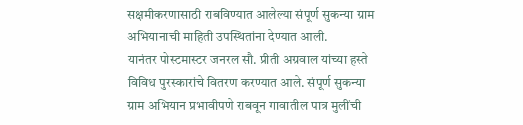सक्षमीकरणासाठी राबविण्यात आलेल्या संपूर्ण सुकन्या ग्राम अभियानाची माहिती उपस्थितांना देण्यात आली.
यानंतर पोस्टमास्टर जनरल सौ. प्रीती अग्रवाल यांच्या हस्ते विविध पुरस्कारांचे वितरण करण्यात आले. संपूर्ण सुकन्या ग्राम अभियान प्रभावीपणे राबवून गावातील पात्र मुलींची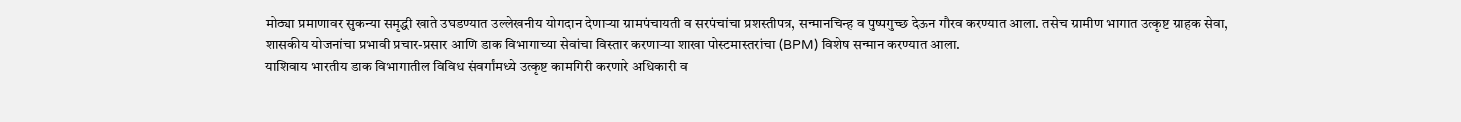मोठ्या प्रमाणावर सुकन्या समृद्धी खाते उघडण्यात उल्लेखनीय योगदान देणाऱ्या ग्रामपंचायती व सरपंचांचा प्रशस्तीपत्र, सन्मानचिन्ह व पुष्पगुच्छ देऊन गौरव करण्यात आला. तसेच ग्रामीण भागात उत्कृष्ट ग्राहक सेवा, शासकीय योजनांचा प्रभावी प्रचार-प्रसार आणि डाक विभागाच्या सेवांचा विस्तार करणाऱ्या शाखा पोस्टमास्तरांचा (BPM) विशेष सन्मान करण्यात आला.
याशिवाय भारतीय डाक विभागातील विविध संवर्गांमध्ये उत्कृष्ट कामगिरी करणारे अधिकारी व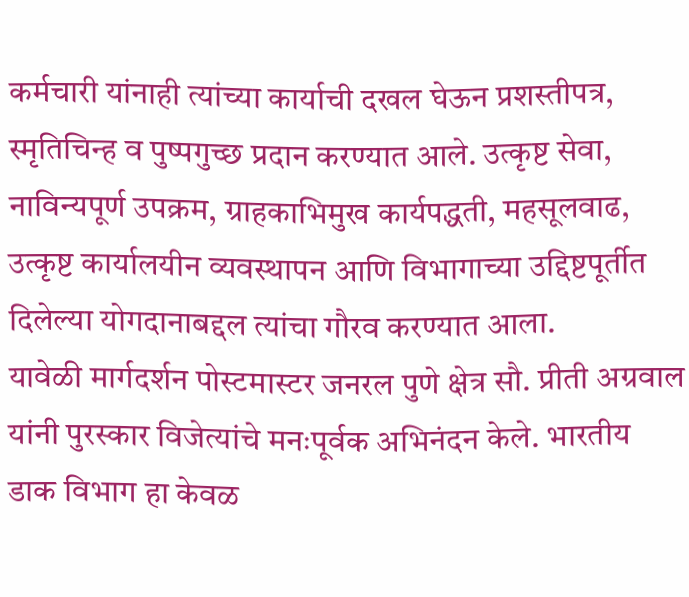कर्मचारी यांनाही त्यांच्या कार्याची दखल घेऊन प्रशस्तीपत्र, स्मृतिचिन्ह व पुष्पगुच्छ प्रदान करण्यात आले. उत्कृष्ट सेवा, नाविन्यपूर्ण उपक्रम, ग्राहकाभिमुख कार्यपद्धती, महसूलवाढ, उत्कृष्ट कार्यालयीन व्यवस्थापन आणि विभागाच्या उद्दिष्टपूर्तीत दिलेल्या योगदानाबद्दल त्यांचा गौरव करण्यात आला.
यावेळी मार्गदर्शन पोस्टमास्टर जनरल पुणे क्षेत्र सौ. प्रीती अग्रवाल यांनी पुरस्कार विजेत्यांचे मनःपूर्वक अभिनंदन केले. भारतीय डाक विभाग हा केवळ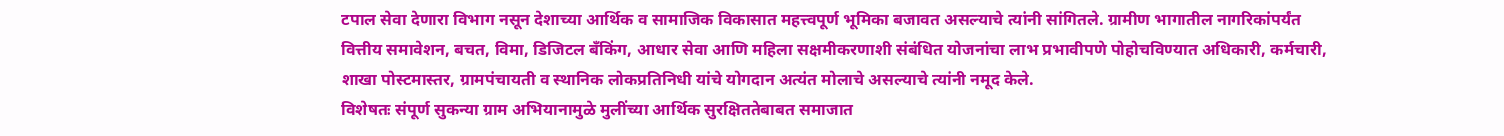टपाल सेवा देणारा विभाग नसून देशाच्या आर्थिक व सामाजिक विकासात महत्त्वपूर्ण भूमिका बजावत असल्याचे त्यांनी सांगितले. ग्रामीण भागातील नागरिकांपर्यंत वित्तीय समावेशन, बचत, विमा, डिजिटल बँकिंग, आधार सेवा आणि महिला सक्षमीकरणाशी संबंधित योजनांचा लाभ प्रभावीपणे पोहोचविण्यात अधिकारी, कर्मचारी, शाखा पोस्टमास्तर, ग्रामपंचायती व स्थानिक लोकप्रतिनिधी यांचे योगदान अत्यंत मोलाचे असल्याचे त्यांनी नमूद केले.
विशेषतः संपूर्ण सुकन्या ग्राम अभियानामुळे मुलींच्या आर्थिक सुरक्षिततेबाबत समाजात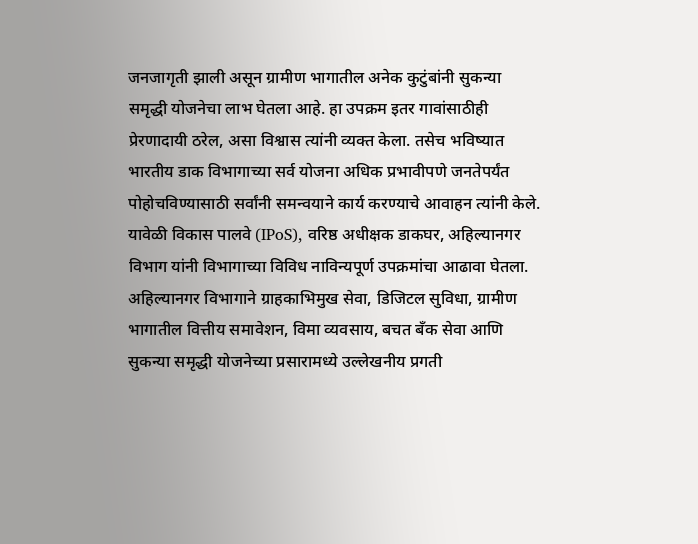जनजागृती झाली असून ग्रामीण भागातील अनेक कुटुंबांनी सुकन्या समृद्धी योजनेचा लाभ घेतला आहे. हा उपक्रम इतर गावांसाठीही प्रेरणादायी ठरेल, असा विश्वास त्यांनी व्यक्त केला. तसेच भविष्यात भारतीय डाक विभागाच्या सर्व योजना अधिक प्रभावीपणे जनतेपर्यंत पोहोचविण्यासाठी सर्वांनी समन्वयाने कार्य करण्याचे आवाहन त्यांनी केले.
यावेळी विकास पालवे (IPoS), वरिष्ठ अधीक्षक डाकघर, अहिल्यानगर विभाग यांनी विभागाच्या विविध नाविन्यपूर्ण उपक्रमांचा आढावा घेतला. अहिल्यानगर विभागाने ग्राहकाभिमुख सेवा, डिजिटल सुविधा, ग्रामीण भागातील वित्तीय समावेशन, विमा व्यवसाय, बचत बँक सेवा आणि सुकन्या समृद्धी योजनेच्या प्रसारामध्ये उल्लेखनीय प्रगती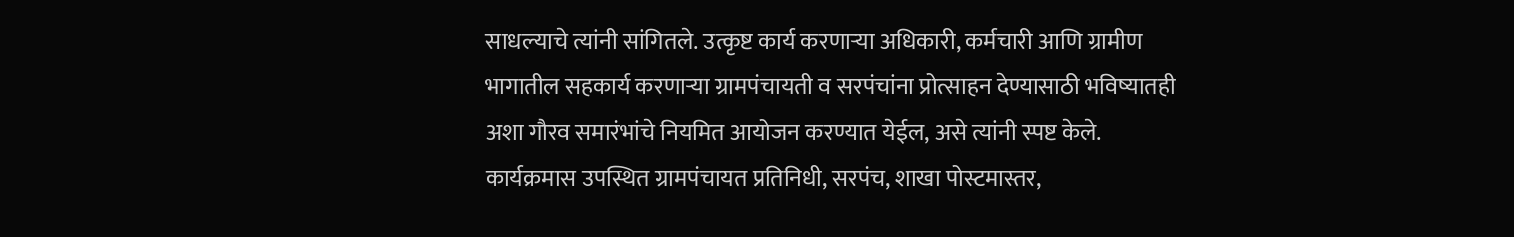साधल्याचे त्यांनी सांगितले. उत्कृष्ट कार्य करणाऱ्या अधिकारी, कर्मचारी आणि ग्रामीण भागातील सहकार्य करणाऱ्या ग्रामपंचायती व सरपंचांना प्रोत्साहन देण्यासाठी भविष्यातही अशा गौरव समारंभांचे नियमित आयोजन करण्यात येईल, असे त्यांनी स्पष्ट केले.
कार्यक्रमास उपस्थित ग्रामपंचायत प्रतिनिधी, सरपंच, शाखा पोस्टमास्तर,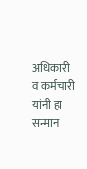अधिकारी व कर्मचारी यांनी हा सन्मान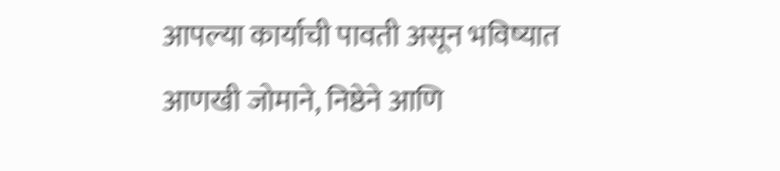आपल्या कार्याची पावती असून भविष्यात आणखी जोमाने, निष्ठेने आणि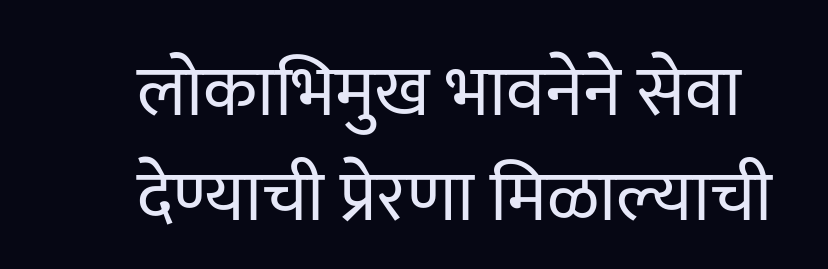लोकाभिमुख भावनेने सेवा देण्याची प्रेरणा मिळाल्याची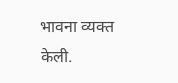भावना व्यक्त केली.